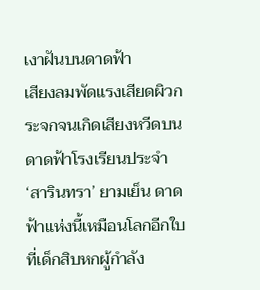เงาฝันบนดาดฟ้า
เสียงลมพัดแรงเสียดผิวกระจกจนเกิดเสียงหวีดบนดาดฟ้าโรงเรียนประจำ ‘สารินทรา’ ยามเย็น ดาดฟ้าแห่งนี้เหมือนโลกอีกใบที่เด็กสิบหกผู้กำลัง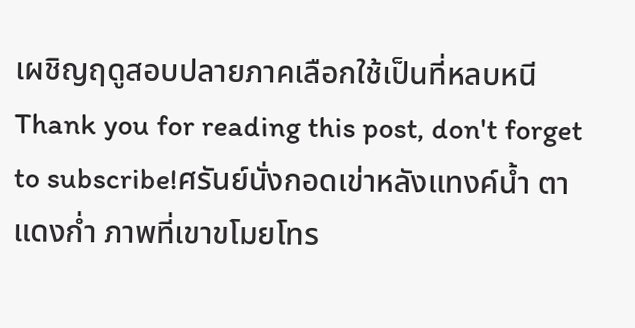เผชิญฤดูสอบปลายภาคเลือกใช้เป็นที่หลบหนี
Thank you for reading this post, don't forget to subscribe!ศรันย์นั่งกอดเข่าหลังแทงค์น้ำ ตาแดงก่ำ ภาพที่เขาขโมยโทร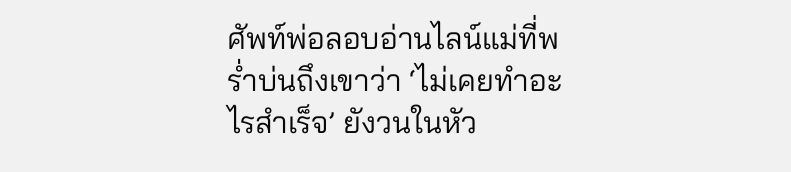ศัพท์พ่อลอบอ่านไลน์แม่ที่พร่ำบ่นถึงเขาว่า ‘ไม่เคยทำอะไรสำเร็จ’ ยังวนในหัว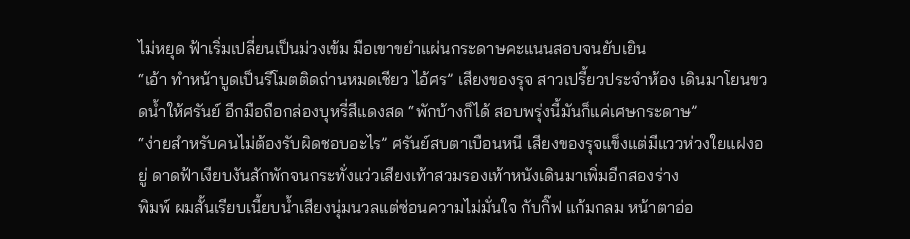ไม่หยุด ฟ้าเริ่มเปลี่ยนเป็นม่วงเข้ม มือเขาขยำแผ่นกระดาษคะแนนสอบจนยับเยิน
“เอ้า ทำหน้าบูดเป็นรีโมตติดถ่านหมดเชียว ไอ้ศร” เสียงของรุจ สาวเปรี้ยวประจำห้อง เดินมาโยนขวดน้ำให้ศรันย์ อีกมือถือกล่องบุหรี่สีแดงสด “พักบ้างก็ได้ สอบพรุ่งนี้มันก็แค่เศษกระดาษ”
“ง่ายสำหรับคนไม่ต้องรับผิดชอบอะไร” ศรันย์สบตาเบือนหนี เสียงของรุจแข็งแต่มีแววห่วงใยแฝงอยู่ ดาดฟ้าเงียบงันสักพักจนกระทั่งแว่วเสียงเท้าสวมรองเท้าหนังเดินมาเพิ่มอีกสองร่าง
พิมพ์ ผมสั้นเรียบเนี้ยบน้ำเสียงนุ่มนวลแต่ซ่อนความไม่มั่นใจ กับกิ๊ฟ แก้มกลม หน้าตาอ่อ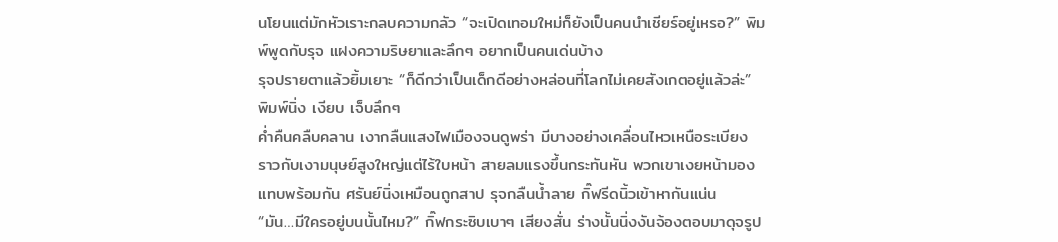นโยนแต่มักหัวเราะกลบความกลัว “จะเปิดเทอมใหม่ก็ยังเป็นคนนำเชียร์อยู่เหรอ?” พิมพ์พูดกับรุจ แฝงความริษยาและลึกๆ อยากเป็นคนเด่นบ้าง
รุจปรายตาแล้วยิ้มเยาะ “ก็ดีกว่าเป็นเด็กดีอย่างหล่อนที่โลกไม่เคยสังเกตอยู่แล้วล่ะ” พิมพ์นิ่ง เงียบ เจ็บลึกๆ
ค่ำคืนคลืบคลาน เงากลืนแสงไฟเมืองจนดูพร่า มีบางอย่างเคลื่อนไหวเหนือระเบียง ราวกับเงามนุษย์สูงใหญ่แต่ไร้ใบหน้า สายลมแรงขึ้นกระทันหัน พวกเขาเงยหน้ามองแทบพร้อมกัน ศรันย์นิ่งเหมือนถูกสาป รุจกลืนน้ำลาย กิ๊ฟรีดนิ้วเข้าหากันแน่น
“มัน…มีใครอยู่บนนั้นไหม?” กิ๊ฟกระซิบเบาๆ เสียงสั่น ร่างนั้นนิ่งงันจ้องตอบมาดุจรูป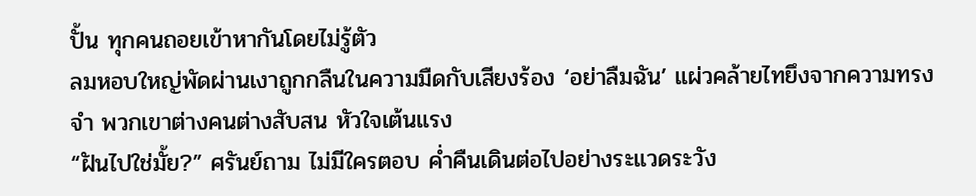ปั้น ทุกคนถอยเข้าหากันโดยไม่รู้ตัว
ลมหอบใหญ่พัดผ่านเงาถูกกลืนในความมืดกับเสียงร้อง ‘อย่าลืมฉัน’ แผ่วคล้ายไทยึงจากความทรงจำ พวกเขาต่างคนต่างสับสน หัวใจเต้นแรง
“ฝันไปใช่มั้ย?” ศรันย์ถาม ไม่มีใครตอบ ค่ำคืนเดินต่อไปอย่างระแวดระวัง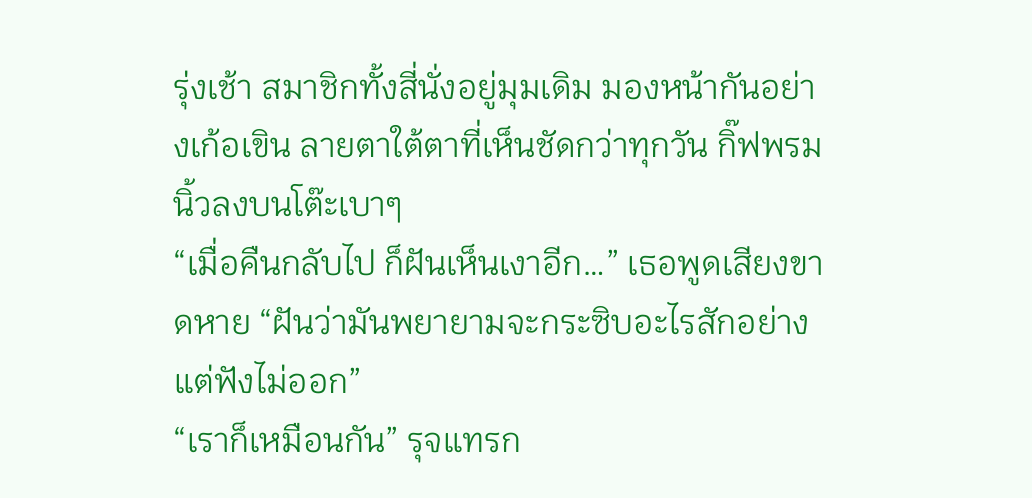รุ่งเช้า สมาชิกทั้งสี่นั่งอยู่มุมเดิม มองหน้ากันอย่างเก้อเขิน ลายตาใต้ตาที่เห็นชัดกว่าทุกวัน กิ๊ฟพรมนิ้วลงบนโต๊ะเบาๆ
“เมื่อคืนกลับไป ก็ฝันเห็นเงาอีก…” เธอพูดเสียงขาดหาย “ฝันว่ามันพยายามจะกระซิบอะไรสักอย่างแต่ฟังไม่ออก”
“เราก็เหมือนกัน” รุจแทรก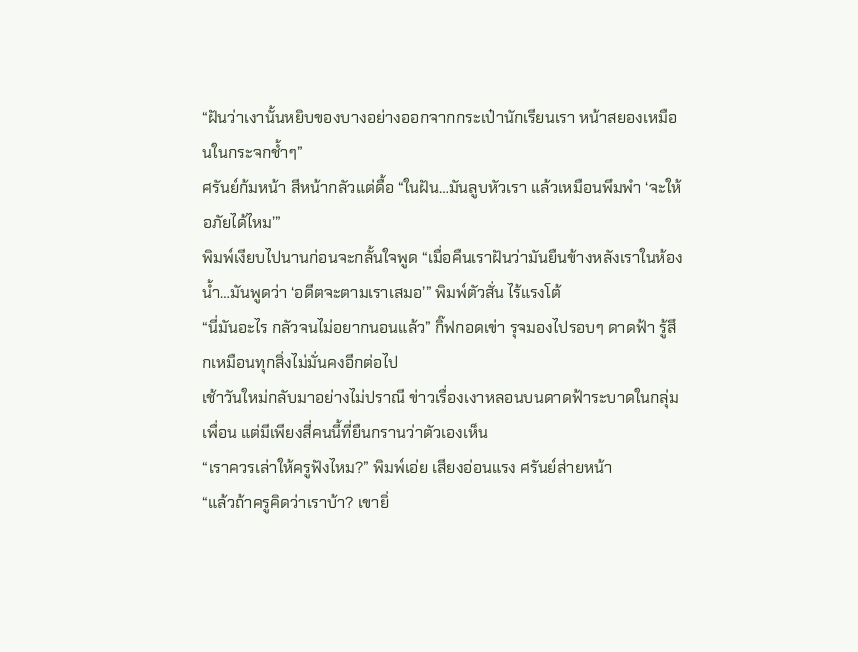“ฝันว่าเงานั้นหยิบของบางอย่างออกจากกระเป๋านักเรียนเรา หน้าสยองเหมือนในกระจกช้ำๆ”
ศรันย์ก้มหน้า สีหน้ากลัวแต่ดื้อ “ในฝัน…มันลูบหัวเรา แล้วเหมือนพึมพำ ‘จะให้อภัยได้ไหม’”
พิมพ์เงียบไปนานก่อนจะกลั้นใจพูด “เมื่อคืนเราฝันว่ามันยืนข้างหลังเราในห้องน้ำ…มันพูดว่า ‘อดีตจะตามเราเสมอ’” พิมพ์ตัวสั่น ไร้แรงโต้
“นี่มันอะไร กลัวจนไม่อยากนอนแล้ว” กิ๊ฟกอดเข่า รุจมองไปรอบๆ ดาดฟ้า รู้สึกเหมือนทุกสิ่งไม่มั่นคงอีกต่อไป
เช้าวันใหม่กลับมาอย่างไม่ปราณี ข่าวเรื่องเงาหลอนบนดาดฟ้าระบาดในกลุ่มเพื่อน แต่มีเพียงสี่คนนี้ที่ยืนกรานว่าตัวเองเห็น
“เราควรเล่าให้ครูฟังไหม?” พิมพ์เอ่ย เสียงอ่อนแรง ศรันย์ส่ายหน้า
“แล้วถ้าครูคิดว่าเราบ้า? เขายิ่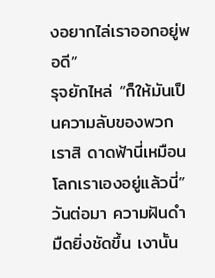งอยากไล่เราออกอยู่พอดี”
รุจยักไหล่ “ก็ให้มันเป็นความลับของพวกเราสิ ดาดฟ้านี่เหมือนโลกเราเองอยู่แล้วนี่”
วันต่อมา ความฝันดำมืดยิ่งชัดขึ้น เงานั้น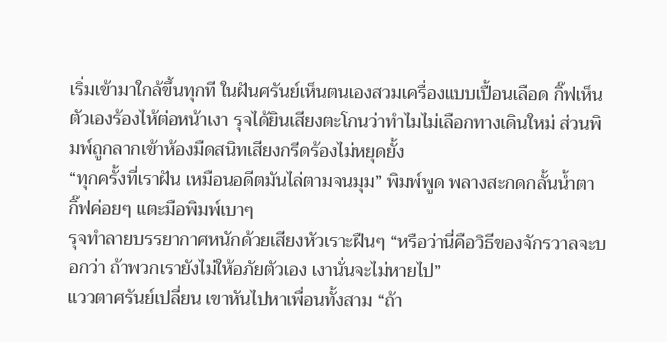เริ่มเข้ามาใกล้ขึ้นทุกที ในฝันศรันย์เห็นตนเองสวมเครื่องแบบเปื้อนเลือด กิ๊ฟเห็นตัวเองร้องไห้ต่อหน้าเงา รุจได้ยินเสียงตะโกนว่าทำไมไม่เลือกทางเดินใหม่ ส่วนพิมพ์ถูกลากเข้าห้องมืดสนิทเสียงกรีดร้องไม่หยุดยั้ง
“ทุกครั้งที่เราฝัน เหมือนอดีตมันไล่ตามจนมุม” พิมพ์พูด พลางสะกดกลั้นน้ำตา กิ๊ฟค่อยๆ แตะมือพิมพ์เบาๆ
รุจทำลายบรรยากาศหนักด้วยเสียงหัวเราะฝืนๆ “หรือว่านี่คือวิธีของจักรวาลจะบอกว่า ถ้าพวกเรายังไม่ให้อภัยตัวเอง เงานั่นจะไม่หายไป”
แววตาศรันย์เปลี่ยน เขาหันไปหาเพื่อนทั้งสาม “ถ้า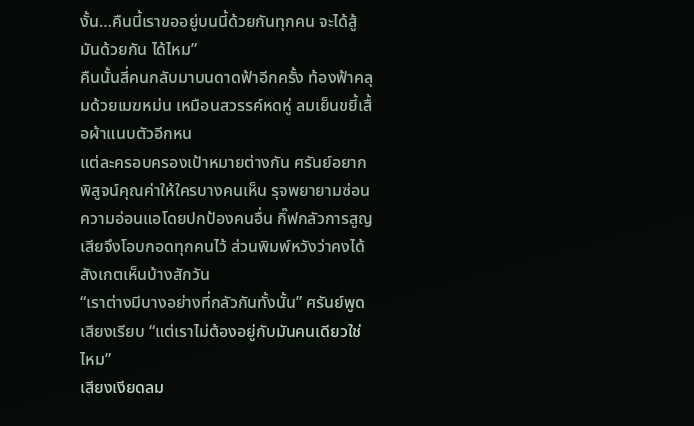งั้น…คืนนี้เราขออยู่บนนี้ด้วยกันทุกคน จะได้สู้มันด้วยกัน ได้ไหม”
คืนนั้นสี่คนกลับมาบนดาดฟ้าอีกครั้ง ท้องฟ้าคลุมด้วยเมฆหม่น เหมือนสวรรค์หดหู่ ลมเย็นขยี้เสื้อผ้าแนบตัวอีกหน
แต่ละครอบครองเป้าหมายต่างกัน ศรันย์อยากพิสูจน์คุณค่าให้ใครบางคนเห็น รุจพยายามซ่อนความอ่อนแอโดยปกป้องคนอื่น กิ๊ฟกลัวการสูญเสียจึงโอบกอดทุกคนไว้ ส่วนพิมพ์หวังว่าคงได้สังเกตเห็นบ้างสักวัน
“เราต่างมีบางอย่างที่กลัวกันทั้งนั้น” ศรันย์พูดเสียงเรียบ “แต่เราไม่ต้องอยู่กับมันคนเดียวใช่ไหม”
เสียงเงียดลม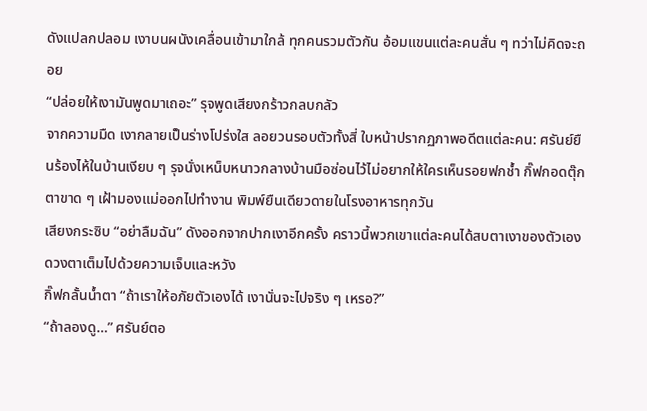ดังแปลกปลอม เงาบนผนังเคลื่อนเข้ามาใกล้ ทุกคนรวมตัวกัน อ้อมแขนแต่ละคนสั่น ๆ ทว่าไม่คิดจะถอย
“ปล่อยให้เงามันพูดมาเถอะ” รุจพูดเสียงกร้าวกลบกลัว
จากความมืด เงากลายเป็นร่างโปร่งใส ลอยวนรอบตัวทั้งสี่ ใบหน้าปรากฏภาพอดีตแต่ละคน: ศรันย์ยืนร้องไห้ในบ้านเงียบ ๆ รุจนั่งเหน็บหนาวกลางบ้านมือซ่อนไว้ไม่อยากให้ใครเห็นรอยฟกช้ำ กิ๊ฟกอดตุ๊กตาขาด ๆ เฝ้ามองแม่ออกไปทำงาน พิมพ์ยืนเดียวดายในโรงอาหารทุกวัน
เสียงกระซิบ “อย่าลืมฉัน” ดังออกจากปากเงาอีกครั้ง คราวนี้พวกเขาแต่ละคนได้สบตาเงาของตัวเอง ดวงตาเต็มไปด้วยความเจ็บและหวัง
กิ๊ฟกลั้นน้ำตา “ถ้าเราให้อภัยตัวเองได้ เงานั่นจะไปจริง ๆ เหรอ?”
“ถ้าลองดู…” ศรันย์ตอ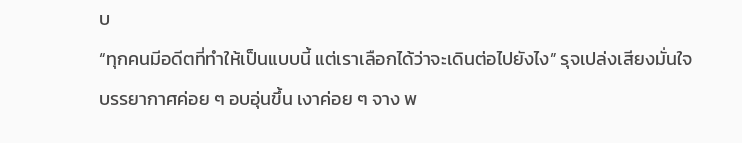บ
“ทุกคนมีอดีตที่ทำให้เป็นแบบนี้ แต่เราเลือกได้ว่าจะเดินต่อไปยังไง” รุจเปล่งเสียงมั่นใจ
บรรยากาศค่อย ๆ อบอุ่นขึ้น เงาค่อย ๆ จาง พ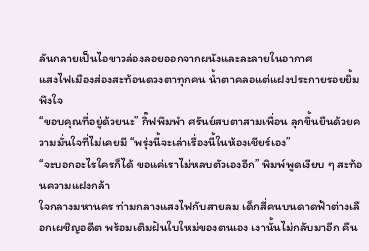ลันกลายเป็นไอขาวล่องลอยออกจากผนังและละลายในอากาศ
แสงไฟเมืองส่องสะท้อนดวงตาทุกคน น้ำตาคลอแต่แฝงประกายรอยยิ้มพึงใจ
“ขอบคุณที่อยู่ด้วยนะ” กิ๊ฟพึมพำ ศรันย์สบตาสามเพื่อน ลุกขึ้นยืนด้วยความมั่นใจที่ไม่เคยมี “พรุ่งนี้จะเล่าเรื่องนี้ในห้องเชียร์เอง”
“จะบอกอะไรใครก็ได้ ขอแค่เราไม่หลบตัวเองอีก” พิมพ์พูดเงียบ ๆ สะท้อนความแฝงกล้า
ใจกลางมหานคร ท่ามกลางแสงไฟกับสายลม เด็กสี่คนบนดาดฟ้าต่างเลือกเผชิญอดีต พร้อมเติมฝันใบใหม่ของตนเอง เงานั้นไม่กลับมาอีก คืน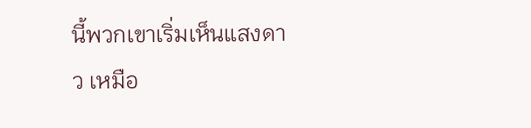นี้พวกเขาเริ่มเห็นแสงดาว เหมือ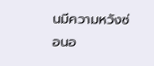นมีความหวังซ่อนอ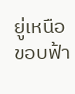ยู่เหนือขอบฟ้า